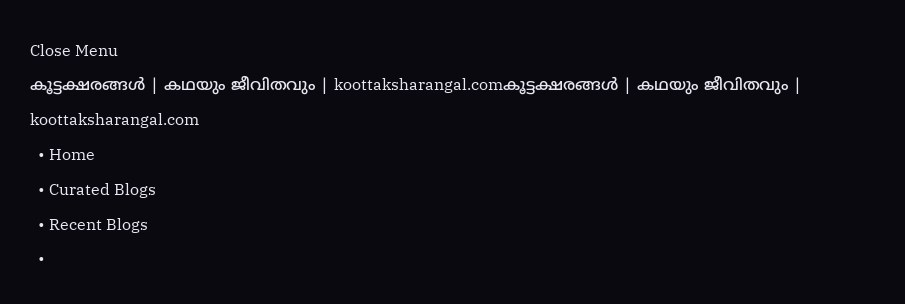Close Menu
കൂട്ടക്ഷരങ്ങൾ | കഥയും ജീവിതവും | koottaksharangal.comകൂട്ടക്ഷരങ്ങൾ | കഥയും ജീവിതവും | koottaksharangal.com
  • Home
  • Curated Blogs
  • Recent Blogs
  •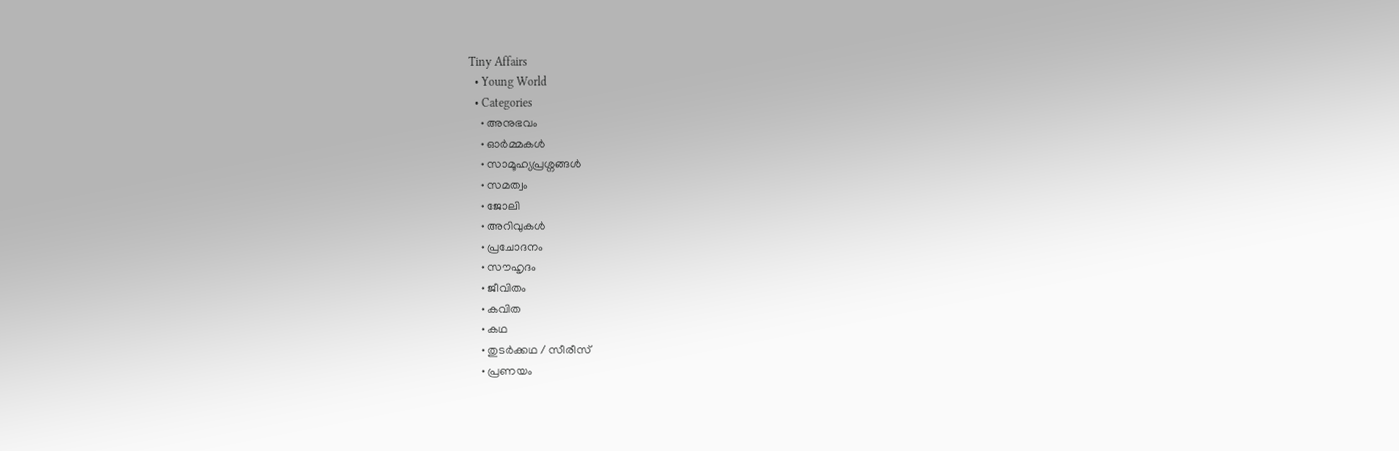Tiny Affairs
  • Young World
  • Categories
    • അനുഭവം
    • ഓർമ്മകൾ
    • സാമൂഹ്യപ്രശ്നങ്ങൾ
    • സമത്വം
    • ജോലി
    • അറിവുകൾ
    • പ്രചോദനം
    • സൗഹൃദം
    • ജീവിതം
    • കവിത
    • കഥ
    • തുടർക്കഥ / സീരീസ്
    • പ്രണയം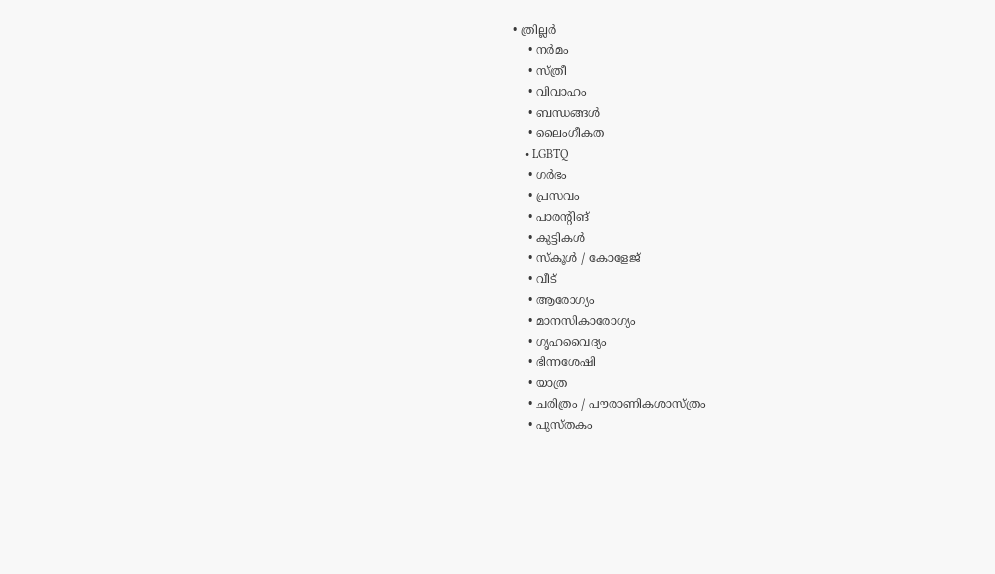• ത്രില്ലർ
    • നര്‍മം
    • സ്ത്രീ
    • വിവാഹം
    • ബന്ധങ്ങൾ
    • ലൈംഗീകത
    • LGBTQ
    • ഗർഭം
    • പ്രസവം
    • പാരന്റിങ്
    • കുട്ടികൾ
    • സ്‌കൂൾ / കോളേജ്
    • വീട്
    • ആരോഗ്യം
    • മാനസികാരോഗ്യം
    • ഗൃഹവൈദ്യം
    • ഭിന്നശേഷി
    • യാത്ര
    • ചരിത്രം / പൗരാണികശാസ്ത്രം
    • പുസ്‌തകം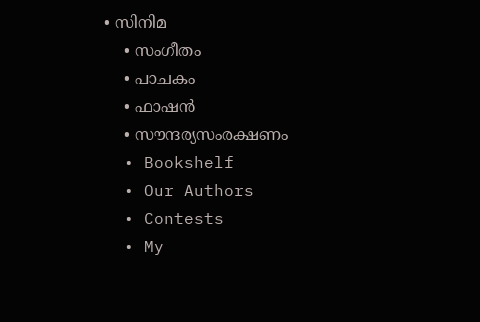• സിനിമ
    • സംഗീതം
    • പാചകം
    • ഫാഷൻ
    • സൗന്ദര്യസംരക്ഷണം
  • Bookshelf
  • Our Authors
  • Contests
  • My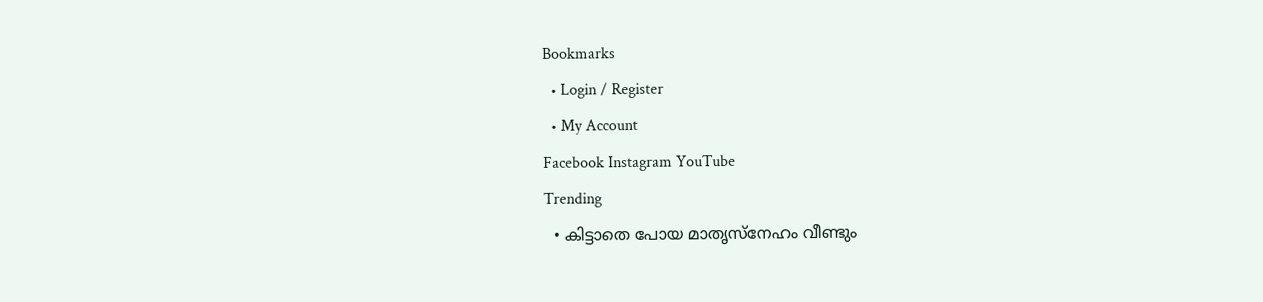Bookmarks
  • Login / Register
  • My Account
Facebook Instagram YouTube
Trending
  • കിട്ടാതെ പോയ മാതൃസ്നേഹം വീണ്ടും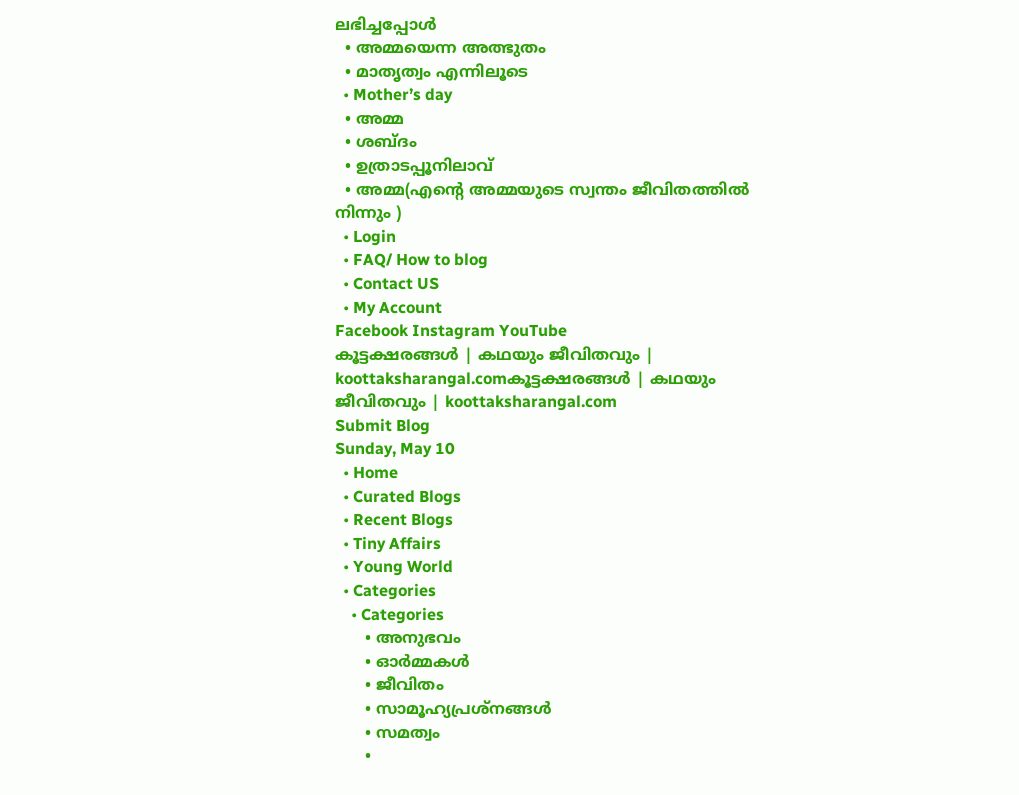ലഭിച്ചപ്പോൾ
  • അമ്മയെന്ന അത്ഭുതം
  • മാതൃത്വം എന്നിലൂടെ
  • Mother’s day
  • അമ്മ
  • ശബ്ദം
  • ഉത്രാടപ്പൂനിലാവ്
  • അമ്മ(എന്റെ അമ്മയുടെ സ്വന്തം ജീവിതത്തിൽ നിന്നും )
  • Login
  • FAQ/ How to blog
  • Contact US
  • My Account
Facebook Instagram YouTube
കൂട്ടക്ഷരങ്ങൾ | കഥയും ജീവിതവും | koottaksharangal.comകൂട്ടക്ഷരങ്ങൾ | കഥയും ജീവിതവും | koottaksharangal.com
Submit Blog
Sunday, May 10
  • Home
  • Curated Blogs
  • Recent Blogs
  • Tiny Affairs
  • Young World
  • Categories
    • Categories
      • അനുഭവം
      • ഓർമ്മകൾ
      • ജീവിതം
      • സാമൂഹ്യപ്രശ്നങ്ങൾ
      • സമത്വം
      •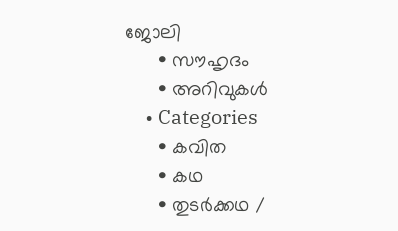ജോലി
      • സൗഹൃദം
      • അറിവുകൾ
    • Categories
      • കവിത
      • കഥ
      • തുടർക്കഥ /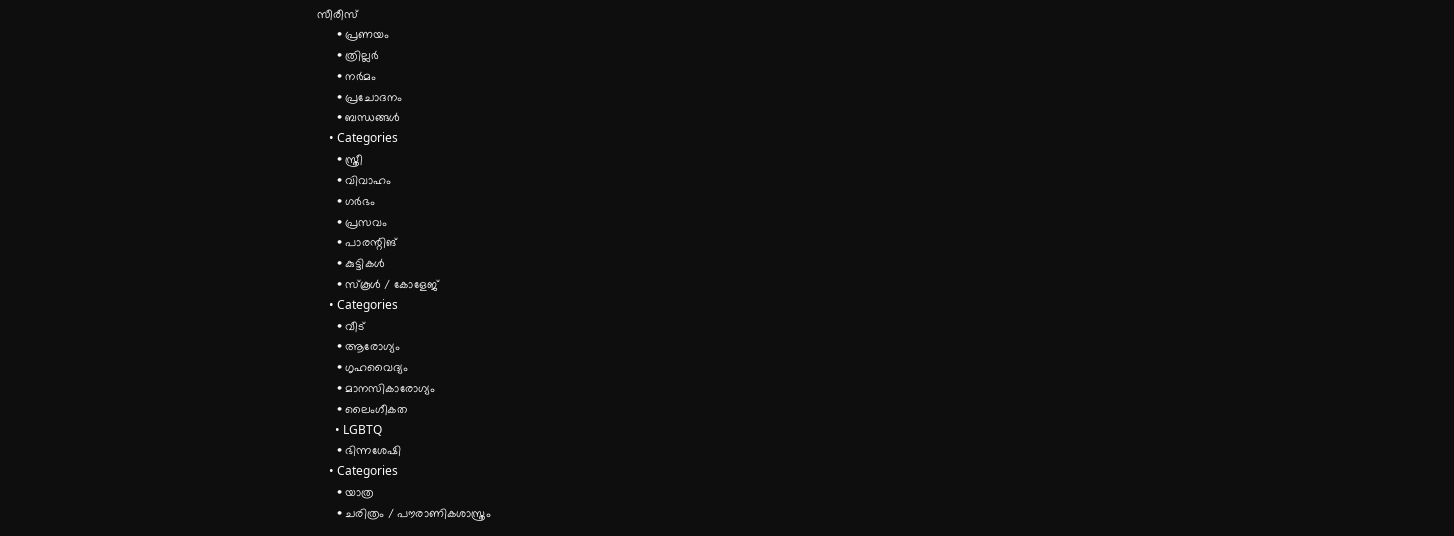സീരീസ്
      • പ്രണയം
      • ത്രില്ലർ
      • നര്‍മം
      • പ്രചോദനം
      • ബന്ധങ്ങൾ
    • Categories
      • സ്ത്രീ
      • വിവാഹം
      • ഗർഭം
      • പ്രസവം
      • പാരന്റിങ്
      • കുട്ടികൾ
      • സ്‌കൂൾ / കോളേജ്
    • Categories
      • വീട്
      • ആരോഗ്യം
      • ഗൃഹവൈദ്യം
      • മാനസികാരോഗ്യം
      • ലൈംഗീകത
      • LGBTQ
      • ഭിന്നശേഷി
    • Categories
      • യാത്ര
      • ചരിത്രം / പൗരാണികശാസ്ത്രം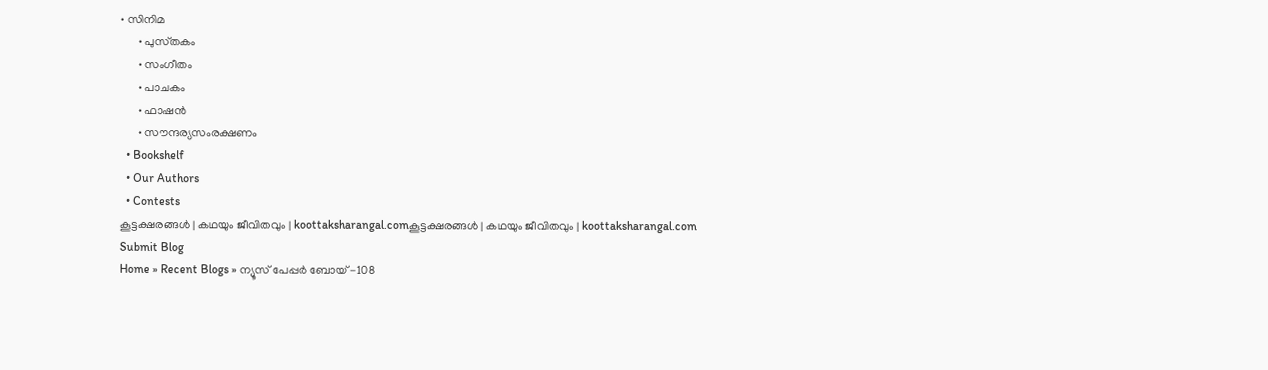• സിനിമ
      • പുസ്‌തകം
      • സംഗീതം
      • പാചകം
      • ഫാഷൻ
      • സൗന്ദര്യസംരക്ഷണം
  • Bookshelf
  • Our Authors
  • Contests
കൂട്ടക്ഷരങ്ങൾ | കഥയും ജീവിതവും | koottaksharangal.comകൂട്ടക്ഷരങ്ങൾ | കഥയും ജീവിതവും | koottaksharangal.com
Submit Blog
Home » Recent Blogs » ന്യൂസ് പേപ്പർ ബോയ് -108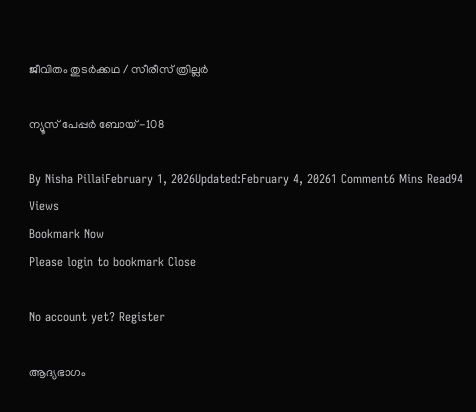ജീവിതം തുടർക്കഥ / സീരീസ് ത്രില്ലർ

ന്യൂസ് പേപ്പർ ബോയ് -108

By Nisha PillaiFebruary 1, 2026Updated:February 4, 20261 Comment6 Mins Read94 Views
Bookmark Now
Please login to bookmark Close

No account yet? Register

ആദ്യഭാഗം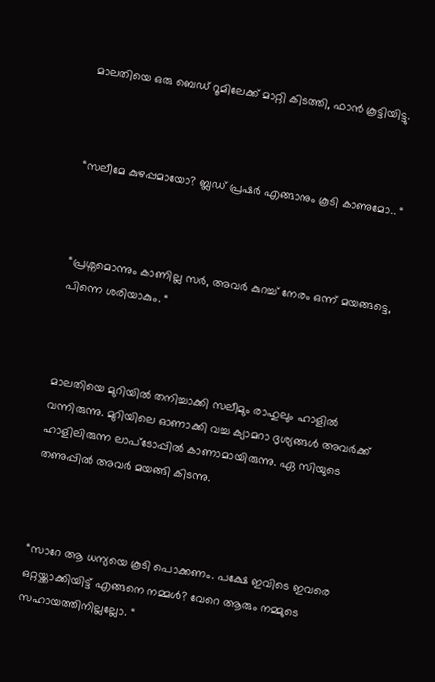മാലതിയെ ഒരു ബെഡ് റൂമിലേക്ക് മാറ്റി കിടത്തി, ഫാൻ കൂട്ടിയിട്ടു.



“സലീമേ കുഴപ്പമായോ? ബ്ലഡ് പ്രഷർ എങ്ങാനും കൂടി കാണുമോ.. “



“പ്രശ്നമൊന്നും കാണില്ല സർ, അവർ കുറച്ച് നേരം ഒന്ന് മയങ്ങട്ടെ, പിന്നെ ശരിയാകും. “



മാലതിയെ മുറിയിൽ തനിച്ചാക്കി സലീമും രാഹുലും ഹാളിൽ വന്നിരുന്നു. മുറിയിലെ ഓണാക്കി വച്ച ക്യാമറാ ദൃശ്യങ്ങൾ അവർക്ക് ഹാളിലിരുന്ന ലാപ്ടോപ്പിൽ കാണാമായിരുന്നു. ഏ സിയുടെ തണുപ്പിൽ അവർ മയങ്ങി കിടന്നു.



“സാറേ ആ ധന്യയെ കൂടി പൊക്കണം. പക്ഷേ ഇവിടെ ഇവരെ ഒറ്റയ്ക്കാക്കിയിട്ട് എങ്ങനെ നമ്മൾ? വേറെ ആരും നമ്മുടെ സഹായത്തിനില്ലല്ലോ. “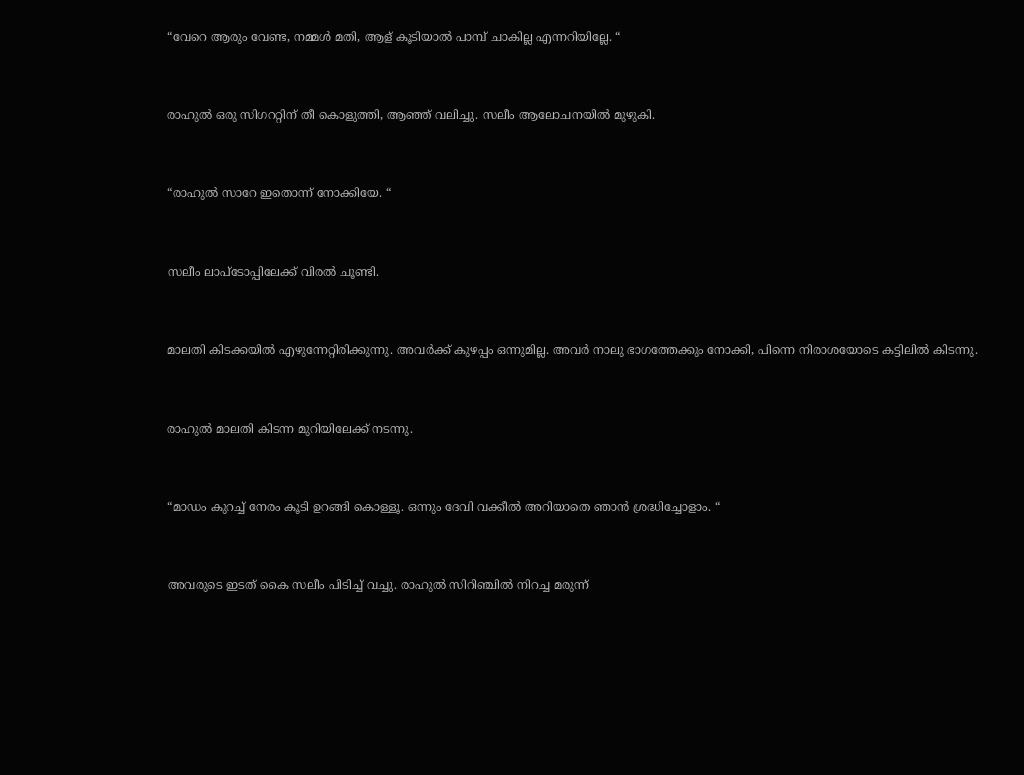“വേറെ ആരും വേണ്ട, നമ്മൾ മതി, ആള് കൂടിയാൽ പാമ്പ് ചാകില്ല എന്നറിയില്ലേ. “



രാഹുൽ ഒരു സിഗററ്റിന് തീ കൊളുത്തി, ആഞ്ഞ് വലിച്ചു. സലീം ആലോചനയിൽ മുഴുകി.



“രാഹുൽ സാറേ ഇതൊന്ന് നോക്കിയേ. “



സലീം ലാപ്ടോപ്പിലേക്ക് വിരൽ ചൂണ്ടി.



മാലതി കിടക്കയിൽ എഴുന്നേറ്റിരിക്കുന്നു. അവർക്ക് കുഴപ്പം ഒന്നുമില്ല. അവർ നാലു ഭാഗത്തേക്കും നോക്കി, പിന്നെ നിരാശയോടെ കട്ടിലിൽ കിടന്നു.



രാഹുൽ മാലതി കിടന്ന മുറിയിലേക്ക് നടന്നു.



“മാഡം കുറച്ച് നേരം കൂടി ഉറങ്ങി കൊള്ളൂ. ഒന്നും ദേവി വക്കീൽ അറിയാതെ ഞാൻ ശ്രദ്ധിച്ചോളാം. “



അവരുടെ ഇടത് കൈ സലീം പിടിച്ച് വച്ചു. രാഹുൽ സിറിഞ്ചിൽ നിറച്ച മരുന്ന്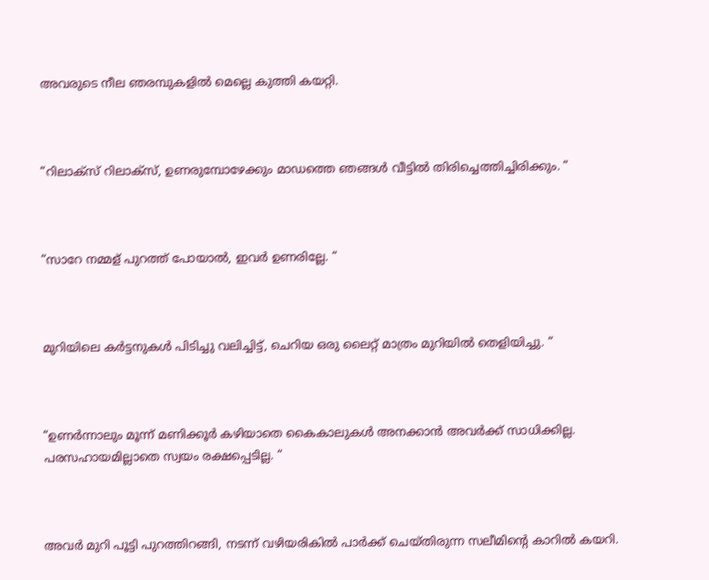അവരുടെ നീല ഞരമ്പുകളിൽ മെല്ലെ കുത്തി കയറ്റി.



“റിലാക്സ് റിലാക്സ്, ഉണരുമ്പോഴേക്കും മാഡത്തെ ഞങ്ങൾ വീട്ടിൽ തിരിച്ചെത്തിച്ചിരിക്കും. “



“സാറേ നമ്മള് പുറത്ത് പോയാൽ, ഇവർ ഉണരില്ലേ. “



മുറിയിലെ കർട്ടനുകൾ പിടിച്ചു വലിച്ചിട്ട്, ചെറിയ ഒരു ലൈറ്റ് മാത്രം മുറിയിൽ തെളിയിച്ചു. “



“ഉണർന്നാലും മൂന്ന് മണിക്കൂർ കഴിയാതെ കൈകാലുകൾ അനക്കാൻ അവർക്ക് സാധിക്കില്ല. പരസഹായമില്ലാതെ സ്വയം രക്ഷപ്പെടില്ല. “



അവർ മുറി പൂട്ടി പുറത്തിറങ്ങി, നടന്ന് വഴിയരികിൽ പാർക്ക് ചെയ്തിരുന്ന സലീമിൻ്റെ കാറിൽ കയറി.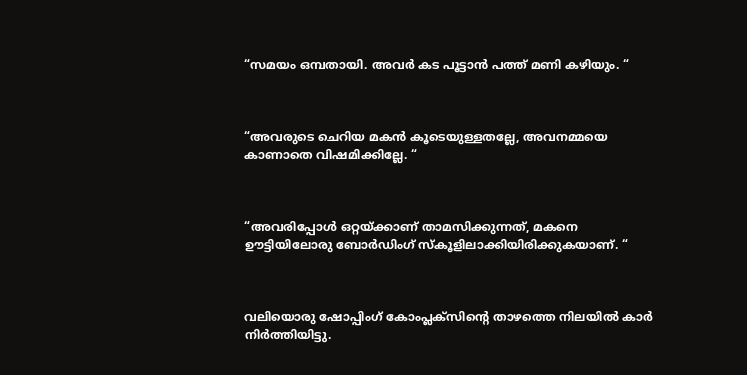“സമയം ഒമ്പതായി. അവർ കട പൂട്ടാൻ പത്ത് മണി കഴിയും. “



“അവരുടെ ചെറിയ മകൻ കൂടെയുള്ളതല്ലേ, അവനമ്മയെ കാണാതെ വിഷമിക്കില്ലേ. “



“അവരിപ്പോൾ ഒറ്റയ്ക്കാണ് താമസിക്കുന്നത്, മകനെ ഊട്ടിയിലോരു ബോർഡിംഗ് സ്കൂളിലാക്കിയിരിക്കുകയാണ്. “



വലിയൊരു ഷോപ്പിംഗ് കോംപ്ലക്സിൻ്റെ താഴത്തെ നിലയിൽ കാർ നിർത്തിയിട്ടു.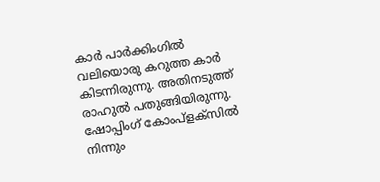കാർ പാർക്കിംഗിൽ വലിയൊരു കറുത്ത കാർ കിടന്നിരുന്നു. അതിനടുത്ത് രാഹുൽ പതുങ്ങിയിരുന്നു. ഷോപ്പിംഗ് കോംപ്ളക്സിൽ നിന്നും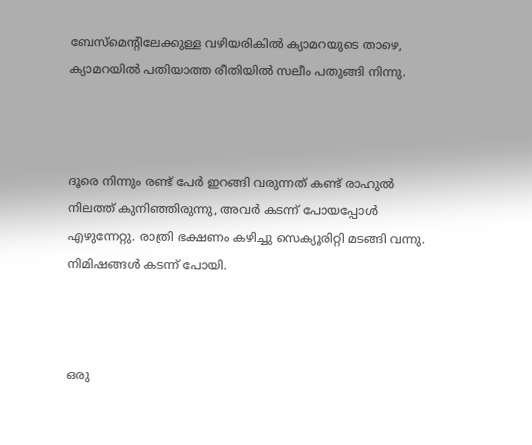ബേസ്മെൻ്റിലേക്കുള്ള വഴിയരികിൽ ക്യാമറയുടെ താഴെ, ക്യാമറയിൽ പതിയാത്ത രീതിയിൽ സലീം പതുങ്ങി നിന്നു.



ദൂരെ നിന്നും രണ്ട് പേർ ഇറങ്ങി വരുന്നത് കണ്ട് രാഹുൽ നിലത്ത് കുനിഞ്ഞിരുന്നു, അവർ കടന്ന് പോയപ്പോൾ എഴുന്നേറ്റു. രാത്രി ഭക്ഷണം കഴിച്ചു സെക്യൂരിറ്റി മടങ്ങി വന്നു. നിമിഷങ്ങൾ കടന്ന് പോയി.



ഒരു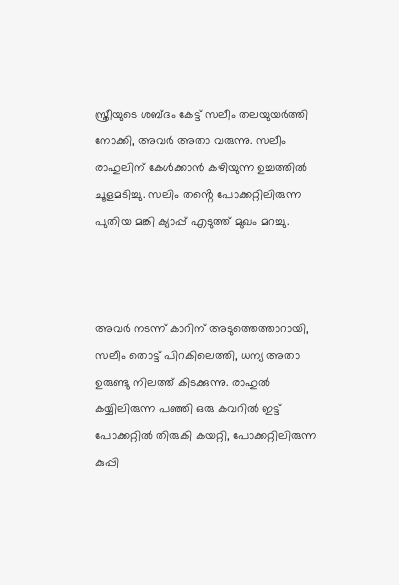സ്ത്രീയുടെ ശബ്ദം കേട്ട് സലീം തലയുയർത്തി നോക്കി, അവർ അതാ വരുന്നു. സലീം രാഹുലിന് കേൾക്കാൻ കഴിയുന്ന ഉച്ചത്തിൽ ചൂളമടിച്ചു. സലിം തൻ്റെ പോക്കറ്റിലിരുന്ന പുതിയ മങ്കി ക്യാപ്പ് എടുത്ത് മുഖം മറച്ചു.



അവർ നടന്ന് കാറിന് അടുത്തെത്താറായി, സലീം തൊട്ട് പിറകിലെത്തി, ധന്യ അതാ ഉരുണ്ടു നിലത്ത് കിടക്കുന്നു. രാഹുൽ കയ്യിലിരുന്ന പഞ്ഞി ഒരു കവറിൽ ഇട്ട് പോക്കറ്റിൽ തിരുകി കയറ്റി, പോക്കറ്റിലിരുന്ന കുപ്പി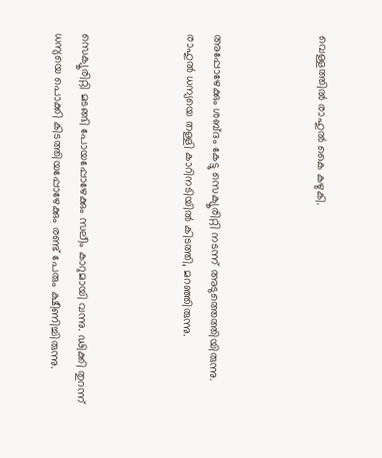വെള്ളത്തിൽ രാഹുൽ കൈ കഴുകി.



അപ്പോഴേക്കും ശബ്ദം കേട്ടു സെക്യൂരിറ്റി നടന്ന് അടുത്തെത്തിയിരുന്നു. രാഹുൽ ധന്യയെ തള്ളി കാറിനടിയിൽ കിടത്തി, മറഞ്ഞിരുന്നു.



സെക്യൂരിറ്റി മടങ്ങി പോയപ്പോഴേക്കും സലീം കാറുമായി വന്നു. ഢിക്കി തുറന്ന് ധന്യയെ പൊക്കി കിടത്തിയപ്പോഴേക്കും രണ്ട് പേരും ക്ഷീണിച്ചിരുന്നു.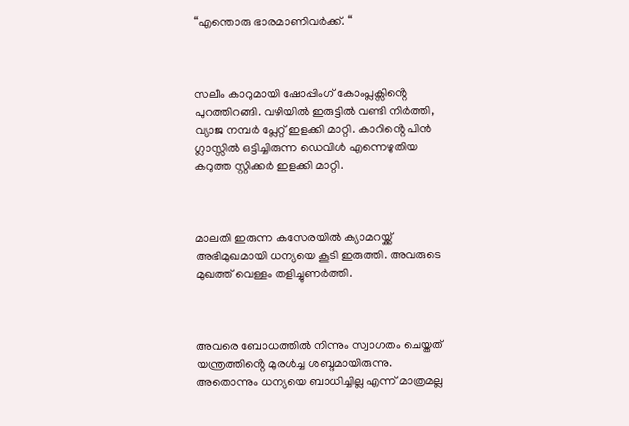“എന്തൊരു ഭാരമാണിവർക്ക്. “



സലീം കാറുമായി ഷോപ്പിംഗ് കോംപ്ലക്സിൻ്റെ പുറത്തിറങ്ങി. വഴിയിൽ ഇരുട്ടിൽ വണ്ടി നിർത്തി, വ്യാജ നമ്പർ പ്ലേറ്റ് ഇളക്കി മാറ്റി. കാറിൻ്റെ പിൻ ഗ്ലാസ്സിൽ ഒട്ടിച്ചിരുന്ന ഡെവിൾ എന്നെഴുതിയ കറുത്ത സ്റ്റിക്കർ ഇളക്കി മാറ്റി.



മാലതി ഇരുന്ന കസേരയിൽ ക്യാമറയ്ക്ക് അഭിമുഖമായി ധന്യയെ കൂടി ഇരുത്തി. അവരുടെ മുഖത്ത് വെള്ളം തളിച്ചുണർത്തി.



അവരെ ബോധത്തിൽ നിന്നും സ്വാഗതം ചെയ്തത് യന്ത്രത്തിൻ്റെ മുരൾച്ച ശബ്ദമായിരുന്നു. അതൊന്നും ധന്യയെ ബാധിച്ചില്ല എന്ന് മാത്രമല്ല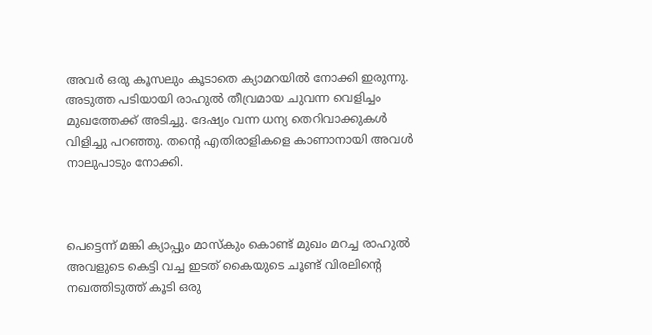അവർ ഒരു കൂസലും കൂടാതെ ക്യാമറയിൽ നോക്കി ഇരുന്നു. അടുത്ത പടിയായി രാഹുൽ തീവ്രമായ ചുവന്ന വെളിച്ചം മുഖത്തേക്ക് അടിച്ചു. ദേഷ്യം വന്ന ധന്യ തെറിവാക്കുകൾ വിളിച്ചു പറഞ്ഞു. തൻ്റെ എതിരാളികളെ കാണാനായി അവൾ നാലുപാടും നോക്കി.



പെട്ടെന്ന് മങ്കി ക്യാപ്പും മാസ്കും കൊണ്ട് മുഖം മറച്ച രാഹുൽ അവളുടെ കെട്ടി വച്ച ഇടത് കൈയുടെ ചൂണ്ട് വിരലിൻ്റെ നഖത്തിടുത്ത് കൂടി ഒരു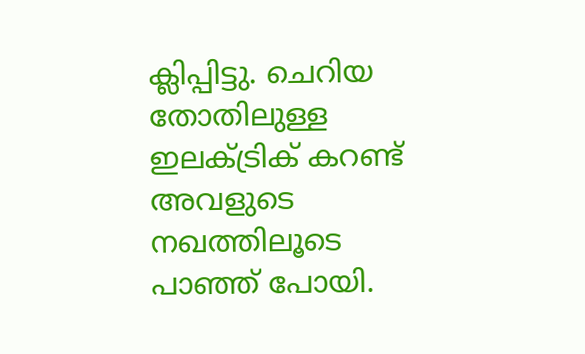ക്ലിപ്പിട്ടു. ചെറിയ തോതിലുള്ള ഇലക്ട്രിക് കറണ്ട് അവളുടെ നഖത്തിലൂടെ പാഞ്ഞ് പോയി.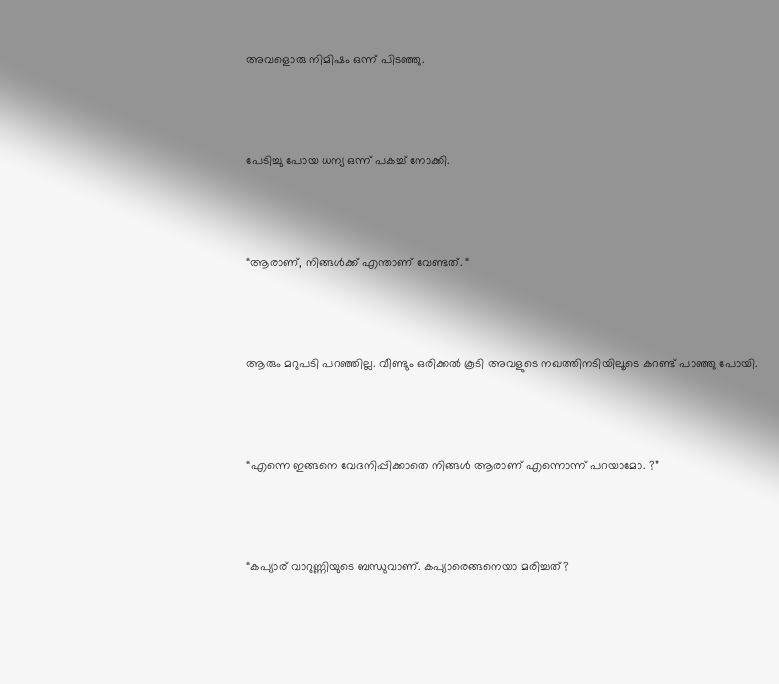അവളൊരു നിമിഷം ഒന്ന് പിടഞ്ഞു.



പേടിച്ചു പോയ ധന്യ ഒന്ന് പകച്ച് നോക്കി.



“ആരാണ്, നിങ്ങൾക്ക് എന്താണ് വേണ്ടത്. “



ആരും മറുപടി പറഞ്ഞില്ല. വീണ്ടും ഒരിക്കൽ കൂടി അവളുടെ നഖത്തിനടിയിലൂടെ കറണ്ട് പാഞ്ഞു പോയി.



“എന്നെ ഇങ്ങനെ വേദനിപ്പിക്കാതെ നിങ്ങൾ ആരാണ് എന്നൊന്ന് പറയാമോ. ?”



“കപ്യാര് വാറുണ്ണിയുടെ ബന്ധുവാണ്. കപ്യാരെങ്ങനെയാ മരിച്ചത്?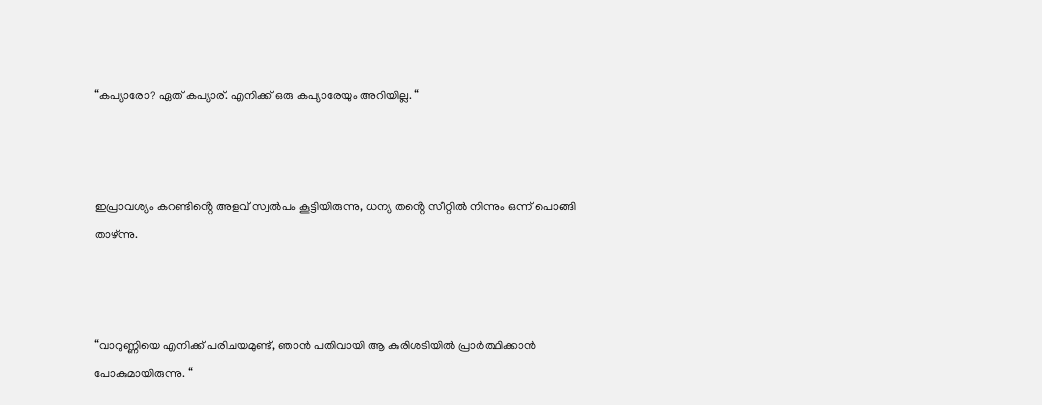“കപ്യാരോ? ഏത് കപ്യാര്. എനിക്ക് ഒരു കപ്യാരേയും അറിയില്ല. “



ഇപ്രാവശ്യം കറണ്ടിൻ്റെ അളവ് സ്വൽപം കൂട്ടിയിരുന്നു, ധന്യ തൻ്റെ സീറ്റിൽ നിന്നും ഒന്ന് പൊങ്ങി താഴ്ന്നു.



“വാറുണ്ണിയെ എനിക്ക് പരിചയമുണ്ട്, ഞാൻ പതിവായി ആ കുരിശടിയിൽ പ്രാർത്ഥിക്കാൻ പോകുമായിരുന്നു. “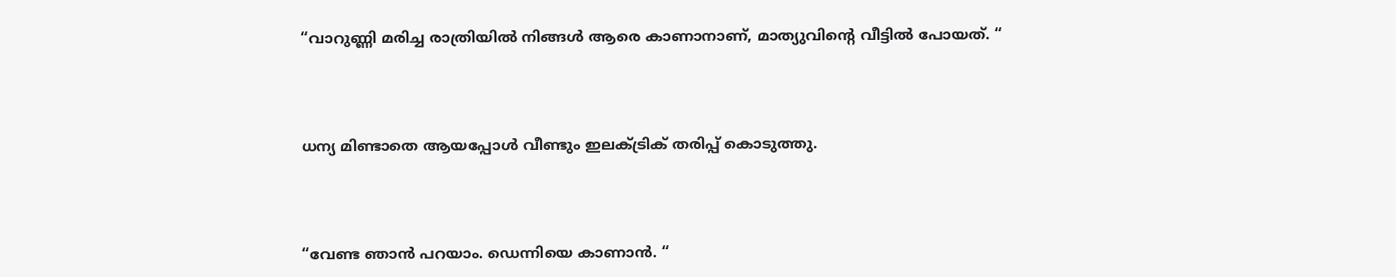“വാറുണ്ണി മരിച്ച രാത്രിയിൽ നിങ്ങൾ ആരെ കാണാനാണ്, മാത്യുവിൻ്റെ വീട്ടിൽ പോയത്. “



ധന്യ മിണ്ടാതെ ആയപ്പോൾ വീണ്ടും ഇലക്ട്രിക് തരിപ്പ് കൊടുത്തു.



“വേണ്ട ഞാൻ പറയാം. ഡെന്നിയെ കാണാൻ. “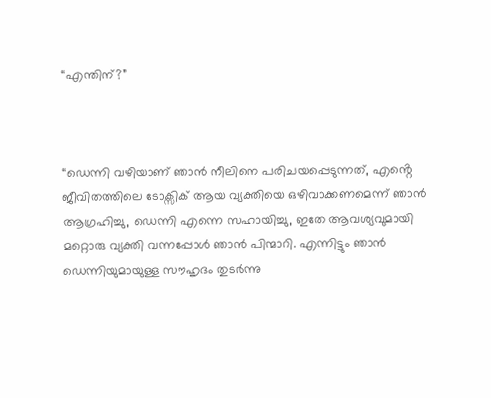“എന്തിന്?”



“ഡെന്നി വഴിയാണ് ഞാൻ നീലിനെ പരിചയപ്പെടുന്നത്, എൻ്റെ ജീവിതത്തിലെ ടോക്സിക് ആയ വ്യക്തിയെ ഒഴിവാക്കണമെന്ന് ഞാൻ ആഗ്രഹിച്ചു, ഡെന്നി എന്നെ സഹായിച്ചു, ഇതേ ആവശ്യവുമായി മറ്റൊരു വ്യക്തി വന്നപ്പോൾ ഞാൻ പിന്മാറി. എന്നിട്ടും ഞാൻ ഡെന്നിയുമായുള്ള സൗഹൃദം തുടർന്നു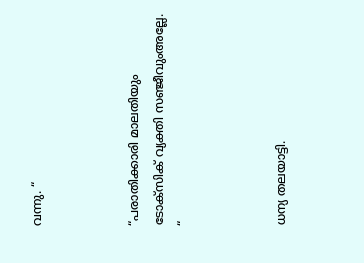വന്നു. “



“പരാതിക്കാരി മാലതിയും ടോക്സിക് വ്യക്തി സഞ്ജീവുംഅല്ലേ. “



ധന്യ തലയാട്ടി.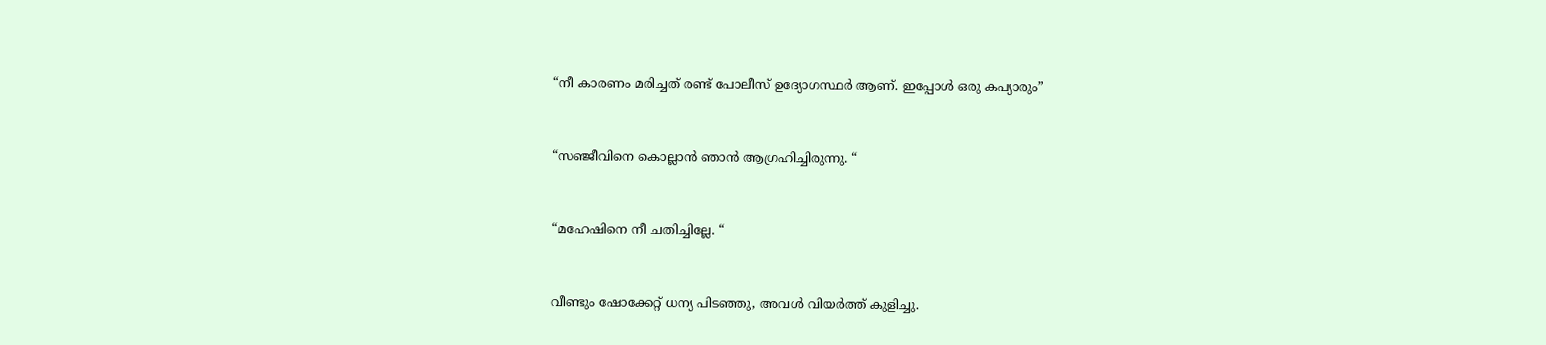“നീ കാരണം മരിച്ചത് രണ്ട് പോലീസ് ഉദ്യോഗസ്ഥർ ആണ്. ഇപ്പോൾ ഒരു കപ്യാരും”



“സഞ്ജീവിനെ കൊല്ലാൻ ഞാൻ ആഗ്രഹിച്ചിരുന്നു. “



“മഹേഷിനെ നീ ചതിച്ചില്ലേ. “



വീണ്ടും ഷോക്കേറ്റ് ധന്യ പിടഞ്ഞു, അവൾ വിയർത്ത് കുളിച്ചു.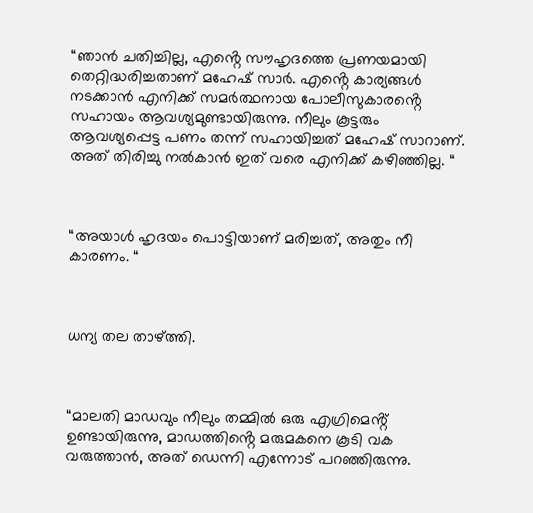“ഞാൻ ചതിച്ചില്ല, എൻ്റെ സൗഹൃദത്തെ പ്രണയമായി തെറ്റിദ്ധരിച്ചതാണ് മഹേഷ് സാർ. എൻ്റെ കാര്യങ്ങൾ നടക്കാൻ എനിക്ക് സമർത്ഥനായ പോലീസുകാരൻ്റെ സഹായം ആവശ്യമുണ്ടായിരുന്നു. നീലും കൂട്ടരും ആവശ്യപ്പെട്ട പണം തന്ന് സഹായിച്ചത് മഹേഷ് സാറാണ്. അത് തിരിച്ചു നൽകാൻ ഇത് വരെ എനിക്ക് കഴിഞ്ഞില്ല. “



“അയാൾ ഹൃദയം പൊട്ടിയാണ് മരിച്ചത്, അതും നീ കാരണം. “



ധന്യ തല താഴ്ത്തി.



“മാലതി മാഡവും നീലും തമ്മിൽ ഒരു എഗ്രിമെൻ്റ് ഉണ്ടായിരുന്നു, മാഡത്തിൻ്റെ മരുമകനെ കൂടി വക വരുത്താൻ, അത് ഡെന്നി എന്നോട് പറഞ്ഞിരുന്നു.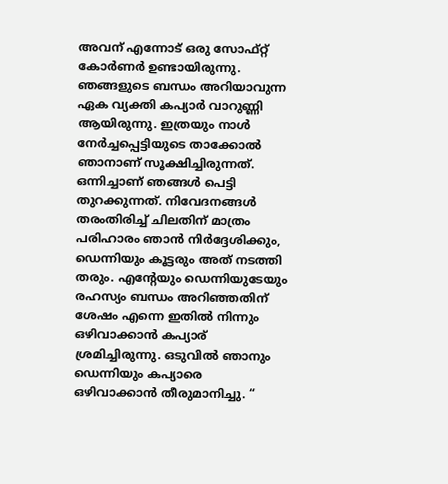അവന് എന്നോട് ഒരു സോഫ്റ്റ് കോർണർ ഉണ്ടായിരുന്നു. ഞങ്ങളുടെ ബന്ധം അറിയാവുന്ന ഏക വ്യക്തി കപ്യാർ വാറുണ്ണി ആയിരുന്നു. ഇത്രയും നാൾ നേർച്ചപ്പെട്ടിയുടെ താക്കോൽ ഞാനാണ് സൂക്ഷിച്ചിരുന്നത്. ഒന്നിച്ചാണ് ഞങ്ങൾ പെട്ടി തുറക്കുന്നത്. നിവേദനങ്ങൾ തരംതിരിച്ച് ചിലതിന് മാത്രം പരിഹാരം ഞാൻ നിർദ്ദേശിക്കും, ഡെന്നിയും കൂട്ടരും അത് നടത്തി തരും. എൻ്റേയും ഡെന്നിയുടേയും രഹസ്യം ബന്ധം അറിഞ്ഞതിന് ശേഷം എന്നെ ഇതിൽ നിന്നും ഒഴിവാക്കാൻ കപ്യാര് ശ്രമിച്ചിരുന്നു. ഒടുവിൽ ഞാനും ഡെന്നിയും കപ്യാരെ ഒഴിവാക്കാൻ തീരുമാനിച്ചു. “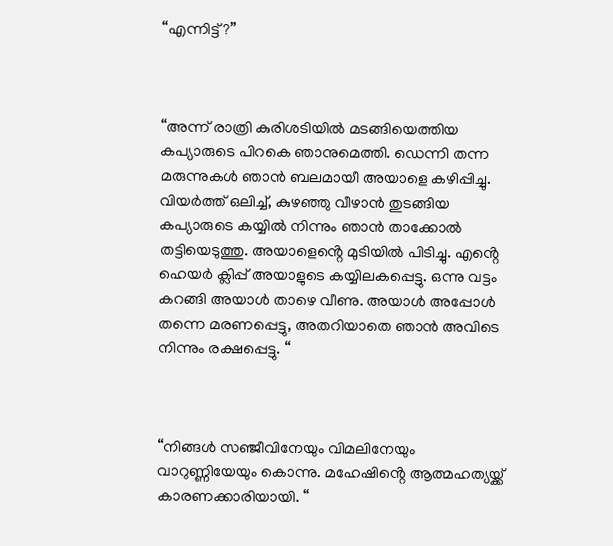“എന്നിട്ട്?”



“അന്ന് രാത്രി കുരിശടിയിൽ മടങ്ങിയെത്തിയ കപ്യാരുടെ പിറകെ ഞാനുമെത്തി. ഡെന്നി തന്ന മരുന്നുകൾ ഞാൻ ബലമായീ അയാളെ കഴിപ്പിച്ചു. വിയർത്ത് ഒലിച്ച്, കുഴഞ്ഞു വീഴാൻ തുടങ്ങിയ കപ്യാരുടെ കയ്യിൽ നിന്നും ഞാൻ താക്കോൽ തട്ടിയെടുത്തു. അയാളെൻ്റെ മുടിയിൽ പിടിച്ചു. എൻ്റെ ഹെയർ ക്ലിപ്പ് അയാളുടെ കയ്യിലകപ്പെട്ടു. ഒന്നു വട്ടം കറങ്ങി അയാൾ താഴെ വീണു. അയാൾ അപ്പോൾ തന്നെ മരണപ്പെട്ടു, അതറിയാതെ ഞാൻ അവിടെ നിന്നും രക്ഷപ്പെട്ടു. “



“നിങ്ങൾ സഞ്ജീവിനേയും വിമലിനേയും വാറുണ്ണിയേയും കൊന്നു. മഹേഷിൻ്റെ ആത്മഹത്യയ്ക്ക് കാരണക്കാരിയായി. “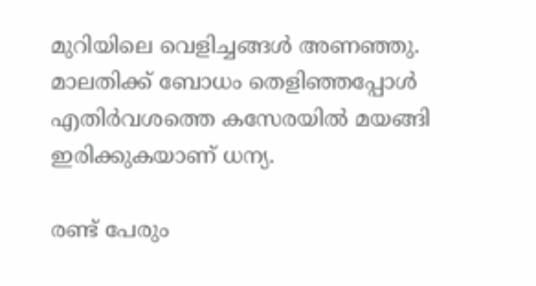മുറിയിലെ വെളിച്ചങ്ങൾ അണഞ്ഞു. മാലതിക്ക് ബോധം തെളിഞ്ഞപ്പോൾ എതിർവശത്തെ കസേരയിൽ മയങ്ങി ഇരിക്കുകയാണ് ധന്യ.

രണ്ട് പേരും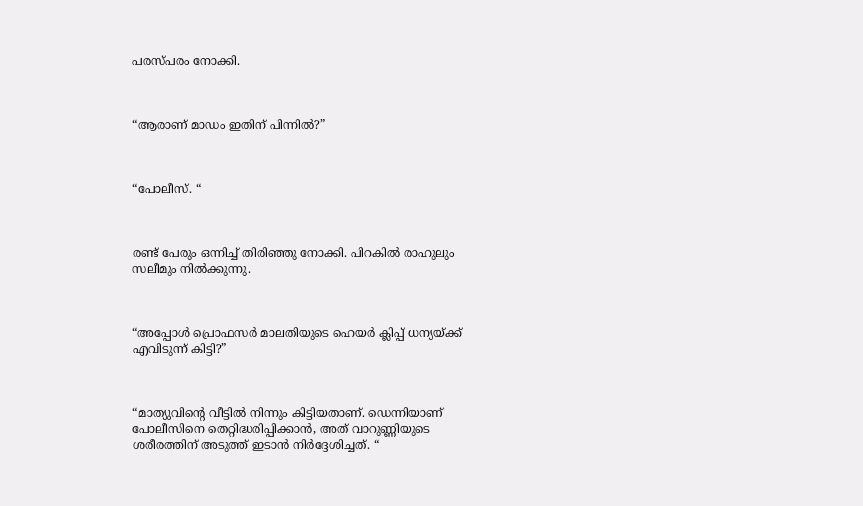പരസ്പരം നോക്കി.



“ആരാണ് മാഡം ഇതിന് പിന്നിൽ?”



“പോലീസ്. “



രണ്ട് പേരും ഒന്നിച്ച് തിരിഞ്ഞു നോക്കി. പിറകിൽ രാഹുലും സലീമും നിൽക്കുന്നു.



“അപ്പോൾ പ്രൊഫസർ മാലതിയുടെ ഹെയർ ക്ലിപ്പ് ധന്യയ്ക്ക് എവിടുന്ന് കിട്ടി?”



“മാത്യുവിൻ്റെ വീട്ടിൽ നിന്നും കിട്ടിയതാണ്. ഡെന്നിയാണ് പോലീസിനെ തെറ്റിദ്ധരിപ്പിക്കാൻ, അത് വാറുണ്ണിയുടെ ശരീരത്തിന് അടുത്ത് ഇടാൻ നിർദ്ദേശിച്ചത്. “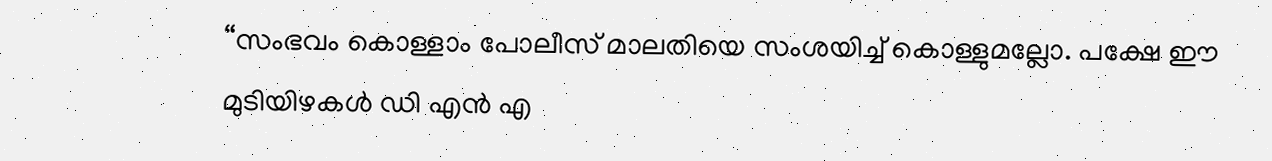“സംഭവം കൊള്ളാം പോലീസ് മാലതിയെ സംശയിച്ച് കൊള്ളുമല്ലോ. പക്ഷേ ഈ മുടിയിഴകൾ ഡി എൻ എ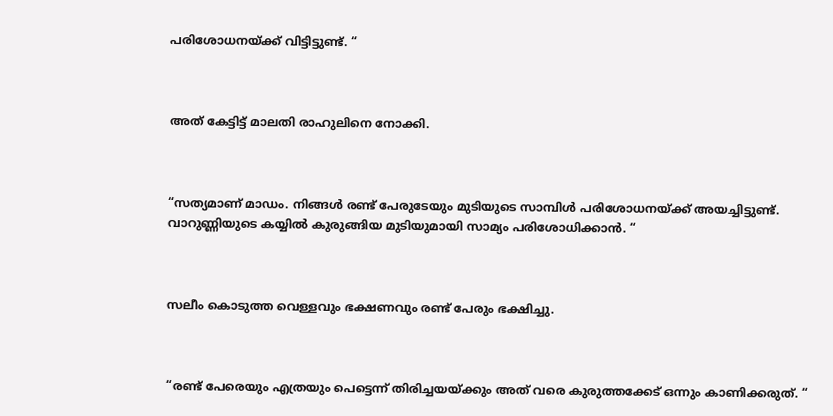പരിശോധനയ്ക്ക് വിട്ടിട്ടുണ്ട്. “



അത് കേട്ടിട്ട് മാലതി രാഹുലിനെ നോക്കി.



“സത്യമാണ് മാഡം. നിങ്ങൾ രണ്ട് പേരുടേയും മുടിയുടെ സാമ്പിൾ പരിശോധനയ്ക്ക് അയച്ചിട്ടുണ്ട്. വാറുണ്ണിയുടെ കയ്യിൽ കുരുങ്ങിയ മുടിയുമായി സാമ്യം പരിശോധിക്കാൻ. “



സലീം കൊടുത്ത വെള്ളവും ഭക്ഷണവും രണ്ട് പേരും ഭക്ഷിച്ചു.



“രണ്ട് പേരെയും എത്രയും പെട്ടെന്ന് തിരിച്ചയയ്ക്കും അത് വരെ കുരുത്തക്കേട് ഒന്നും കാണിക്കരുത്. “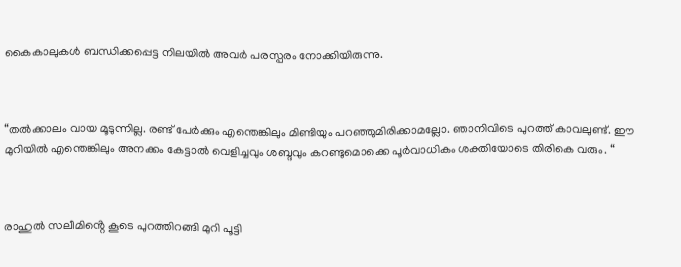കൈകാലുകൾ ബന്ധിക്കപ്പെട്ട നിലയിൽ അവർ പരസ്പരം നോക്കിയിരുന്നു.



“തൽക്കാലം വായ മൂടുന്നില്ല. രണ്ട് പേർക്കും എന്തെങ്കിലും മിണ്ടിയും പറഞ്ഞുമിരിക്കാമല്ലോ. ഞാനിവിടെ പുറത്ത് കാവലുണ്ട്. ഈ മുറിയിൽ എന്തെങ്കിലും അനക്കം കേട്ടാൽ വെളിച്ചവും ശബ്ദവും കറണ്ടുമൊക്കെ പൂർവാധികം ശക്തിയോടെ തിരികെ വരും. “



രാഹുൽ സലീമിൻ്റെ കൂടെ പുറത്തിറങ്ങി മുറി പൂട്ടി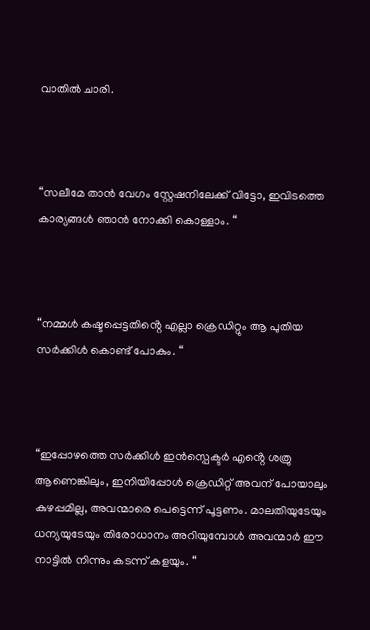വാതിൽ ചാരി.



“സലീമേ താൻ വേഗം സ്റ്റേഷനിലേക്ക് വിട്ടോ, ഇവിടത്തെ കാര്യങ്ങൾ ഞാൻ നോക്കി കൊള്ളാം. “



“നമ്മൾ കഷ്ടപ്പെട്ടതിൻ്റെ എല്ലാ ക്രെഡിറ്റും ആ പുതിയ സർക്കിൾ കൊണ്ട് പോകും. “



“ഇപ്പോഴത്തെ സർക്കിൾ ഇൻസ്പെക്ടർ എൻ്റെ ശത്രു ആണെങ്കിലും, ഇനിയിപ്പോൾ ക്രെഡിറ്റ് അവന് പോയാലും കുഴപ്പമില്ല, അവന്മാരെ പെട്ടെന്ന് പൂട്ടണം. മാലതിയുടേയും ധന്യയുടേയും തിരോധാനം അറിയുമ്പോൾ അവന്മാർ ഈ നാട്ടിൽ നിന്നും കടന്ന് കളയും. “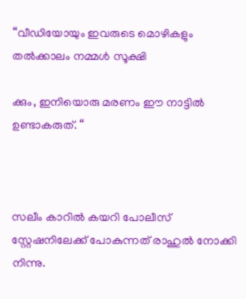“വീഡിയോയും ഇവരുടെ മൊഴികളും തൽക്കാലം നമ്മൾ സൂക്ഷി

ക്കും, ഇനിയൊരു മരണം ഈ നാട്ടിൽ ഉണ്ടാകരുത്. “



സലീം കാറിൽ കയറി പോലീസ് സ്റ്റേഷനിലേക്ക് പോകുന്നത് രാഹുൽ നോക്കി നിന്നു.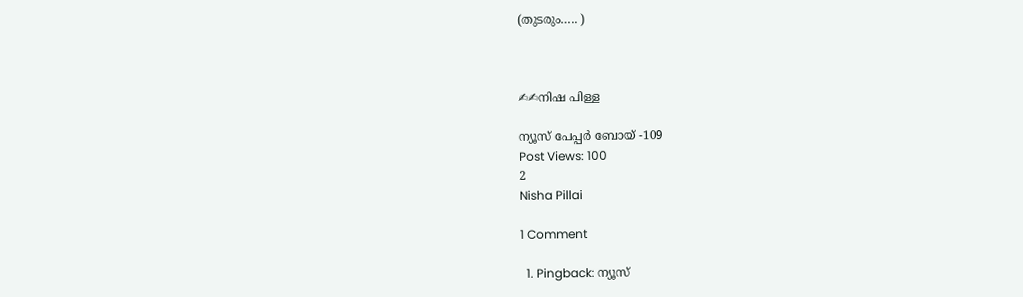(തുടരും….. )



✍✍നിഷ പിള്ള

ന്യൂസ് പേപ്പർ ബോയ് -109
Post Views: 100
2
Nisha Pillai

1 Comment

  1. Pingback: ന്യൂസ്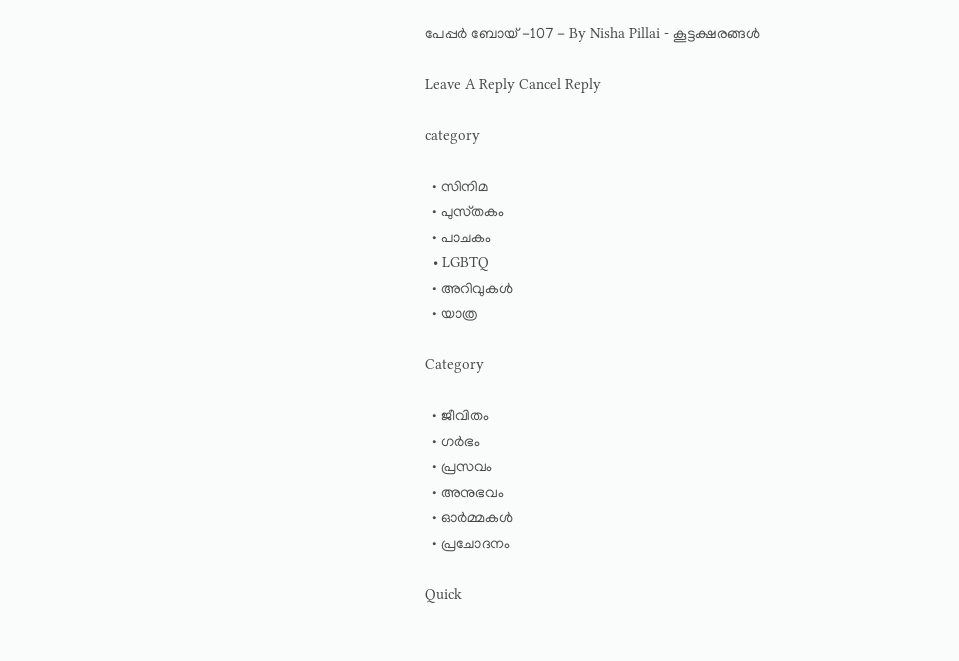പേപ്പർ ബോയ് -107 - By Nisha Pillai - കൂട്ടക്ഷരങ്ങൾ

Leave A Reply Cancel Reply

category

  • സിനിമ
  • പുസ്‌തകം
  • പാചകം
  • LGBTQ
  • അറിവുകൾ
  • യാത്ര

Category

  • ജീവിതം
  • ഗർഭം
  • പ്രസവം
  • അനുഭവം
  • ഓർമ്മകൾ
  • പ്രചോദനം

Quick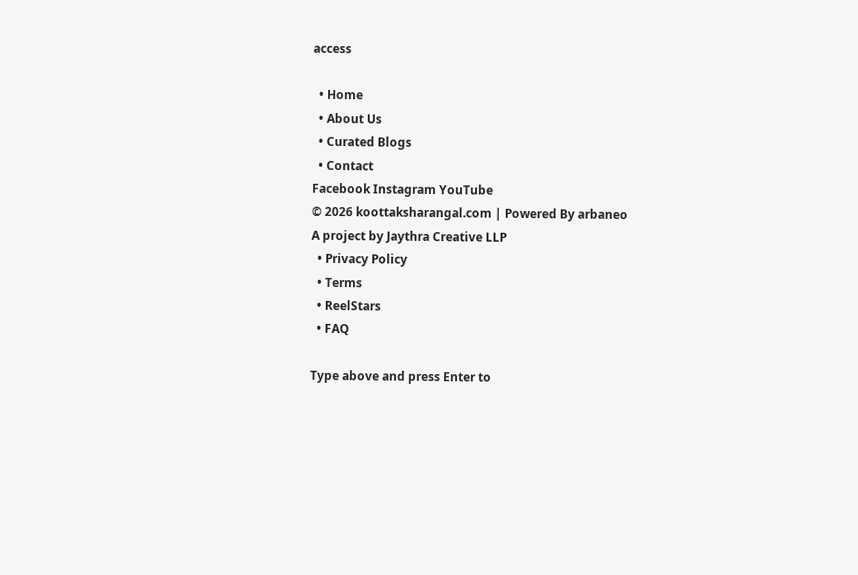access

  • Home
  • About Us
  • Curated Blogs
  • Contact
Facebook Instagram YouTube
© 2026 koottaksharangal.com | Powered By arbaneo
A project by Jaythra Creative LLP
  • Privacy Policy
  • Terms
  • ReelStars
  • FAQ

Type above and press Enter to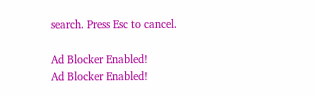search. Press Esc to cancel.

Ad Blocker Enabled!
Ad Blocker Enabled!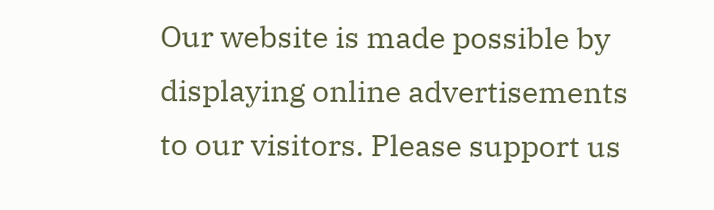Our website is made possible by displaying online advertisements to our visitors. Please support us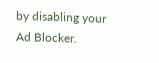by disabling your Ad Blocker.